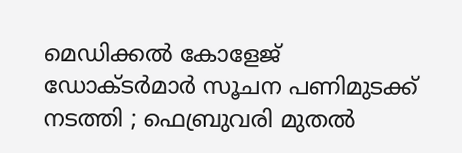മെഡിക്കൽ കോളേജ് ഡോക്ടർമാർ സൂചന പണിമുടക്ക് നടത്തി ; ഫെബ്രുവരി മുതൽ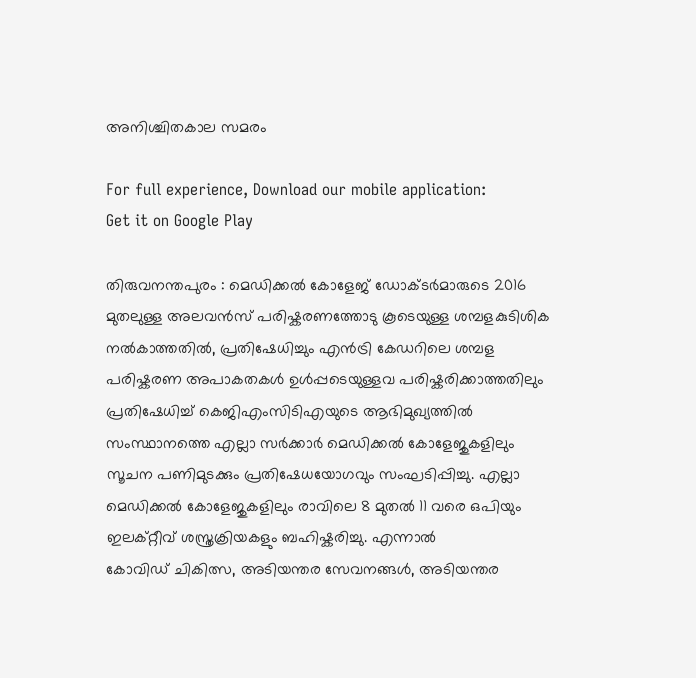അനിശ്ചിതകാല സമരം

For full experience, Download our mobile application:
Get it on Google Play

തിരുവനന്തപുരം : മെഡിക്കൽ കോളേജ് ഡോക്ടർമാരുടെ 2016 മുതലുള്ള അലവൻസ് പരിഷ്കരണത്തോടു കൂടെയുള്ള ശമ്പളകുടിശിക നൽകാത്തതിൽ, പ്രതിഷേധിച്ചും എൻട്രി കേഡറിലെ ശമ്പള പരിഷ്കരണ അപാകതകൾ ഉൾപ്പടെയുള്ളവ പരിഷ്കരിക്കാത്തതിലും പ്രതിഷേധിച്ച് കെജിഎംസിടിഎയുടെ ആഭിമുഖ്യത്തിൽ സംസ്ഥാനത്തെ എല്ലാ സർക്കാർ മെഡിക്കൽ കോളേജുകളിലും സൂചന പണിമുടക്കും പ്രതിഷേധയോഗവും സംഘടിപ്പിച്ചു. എല്ലാ മെഡിക്കൽ കോളേജുകളിലും രാവിലെ 8 മുതൽ 11 വരെ ഒപിയും ഇലക്റ്റീവ് ശസ്ത്രക്രിയകളും ബഹിഷ്കരിച്ചു. എന്നാൽ
കോവിഡ് ചികിത്സ, അടിയന്തര സേവനങ്ങൾ, അടിയന്തര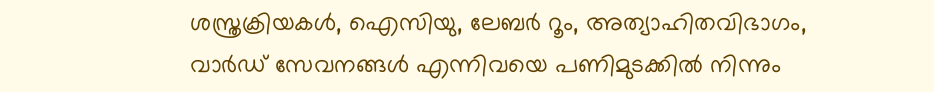ശസ്ത്രക്രിയകൾ, ഐസിയു, ലേബർ റൂം, അത്യാഹിതവിഭാഗം, വാർഡ് സേവനങ്ങൾ എന്നിവയെ പണിമുടക്കിൽ നിന്നും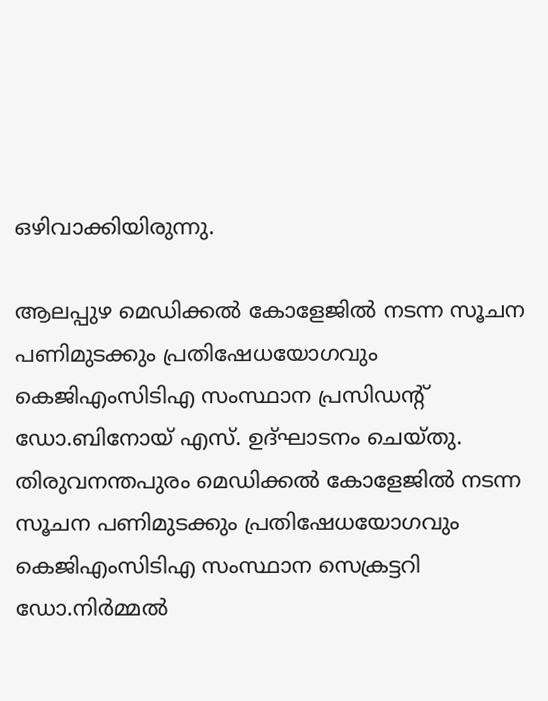ഒഴിവാക്കിയിരുന്നു.

ആലപ്പുഴ മെഡിക്കൽ കോളേജിൽ നടന്ന സൂചന പണിമുടക്കും പ്രതിഷേധയോഗവും കെജിഎംസിടിഎ സംസ്ഥാന പ്രസിഡന്റ്‌ ഡോ.ബിനോയ്‌ എസ്‌. ഉദ്ഘാടനം ചെയ്തു. തിരുവനന്തപുരം മെഡിക്കൽ കോളേജിൽ നടന്ന സൂചന പണിമുടക്കും പ്രതിഷേധയോഗവും കെജിഎംസിടിഎ സംസ്ഥാന സെക്രട്ടറി ഡോ.നിർമ്മൽ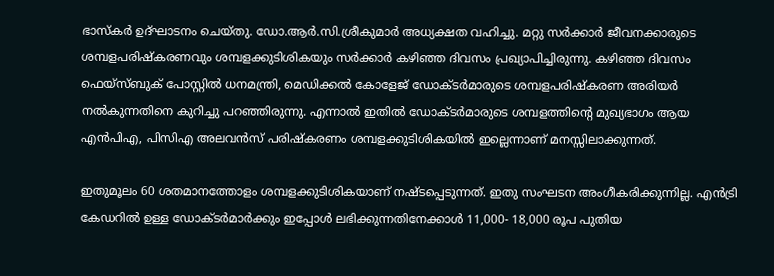ഭാസ്കർ ഉദ്ഘാടനം ചെയ്തു. ഡോ.ആർ.സി.ശ്രീകുമാർ അധ്യക്ഷത വഹിച്ചു. മറ്റു സർക്കാർ ജീവനക്കാരുടെ ശമ്പളപരിഷ്കരണവും ശമ്പളക്കുടിശികയും സർക്കാർ കഴിഞ്ഞ ദിവസം പ്രഖ്യാപിച്ചിരുന്നു. കഴിഞ്ഞ ദിവസം ഫെയ്സ്ബുക് പോസ്റ്റിൽ ധനമന്ത്രി, മെഡിക്കൽ കോളേജ് ഡോക്ടർമാരുടെ ശമ്പളപരിഷ്കരണ അരിയർ നൽകുന്നതിനെ കുറിച്ചു പറഞ്ഞിരുന്നു. എന്നാൽ ഇതിൽ ഡോക്ടർമാരുടെ ശമ്പളത്തിന്റെ മുഖ്യഭാഗം ആയ എൻപിഎ, പിസിഎ അലവൻസ് പരിഷ്കരണം ശമ്പളക്കുടിശികയിൽ ഇല്ലെന്നാണ് മനസ്സിലാക്കുന്നത്.

ഇതുമൂലം 60 ശതമാനത്തോളം ശമ്പളക്കുടിശികയാണ് നഷ്ടപ്പെടുന്നത്. ഇതു സംഘടന അംഗീകരിക്കുന്നില്ല. എൻട്രി കേഡറിൽ ഉള്ള ഡോക്ടർമാർക്കും ഇപ്പോൾ ലഭിക്കുന്നതിനേക്കാൾ 11,000- 18,000 രൂപ പുതിയ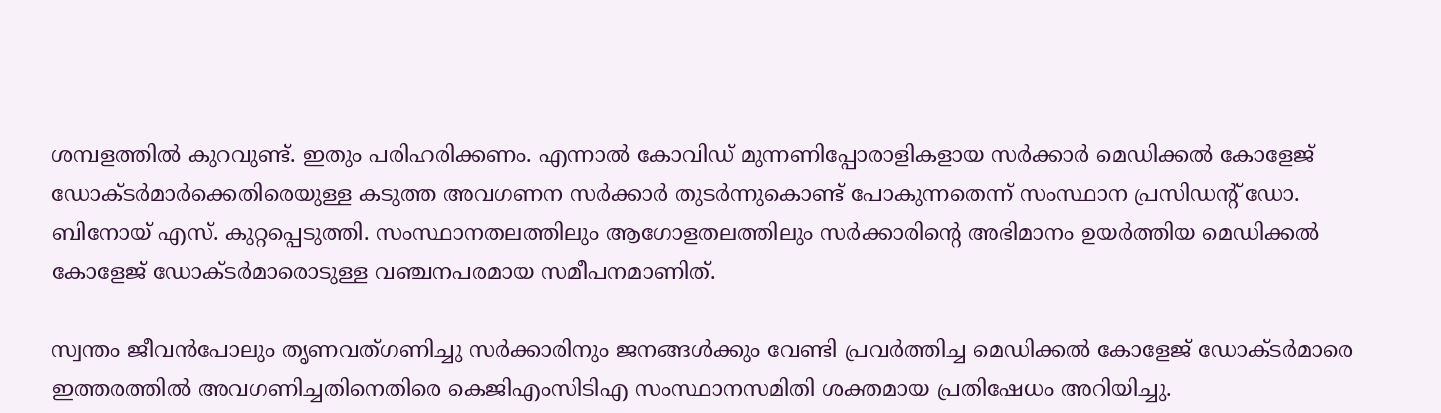ശമ്പളത്തിൽ കുറവുണ്ട്. ഇതും പരിഹരിക്കണം. എന്നാൽ കോവിഡ് മുന്നണിപ്പോരാളികളായ സർക്കാർ മെഡിക്കൽ കോളേജ് ഡോക്ടർമാർക്കെതിരെയുള്ള കടുത്ത അവഗണന സർക്കാർ തുടർന്നുകൊണ്ട് പോകുന്നതെന്ന് സംസ്ഥാന പ്രസിഡന്റ് ഡോ. ബിനോയ് എസ്. കുറ്റപ്പെടുത്തി. സംസ്ഥാനതലത്തിലും ആഗോളതലത്തിലും സർക്കാരിന്റെ അഭിമാനം ഉയർത്തിയ മെഡിക്കൽ കോളേജ് ഡോക്ടർമാരൊടുള്ള വഞ്ചനപരമായ സമീപനമാണിത്.

സ്വന്തം ജീവൻപോലും തൃണവത്ഗണിച്ചു സർക്കാരിനും ജനങ്ങൾക്കും വേണ്ടി പ്രവർത്തിച്ച മെഡിക്കൽ കോളേജ് ഡോക്ടർമാരെ ഇത്തരത്തിൽ അവഗണിച്ചതിനെതിരെ കെജിഎംസിടിഎ സംസ്ഥാനസമിതി ശക്തമായ പ്രതിഷേധം അറിയിച്ചു.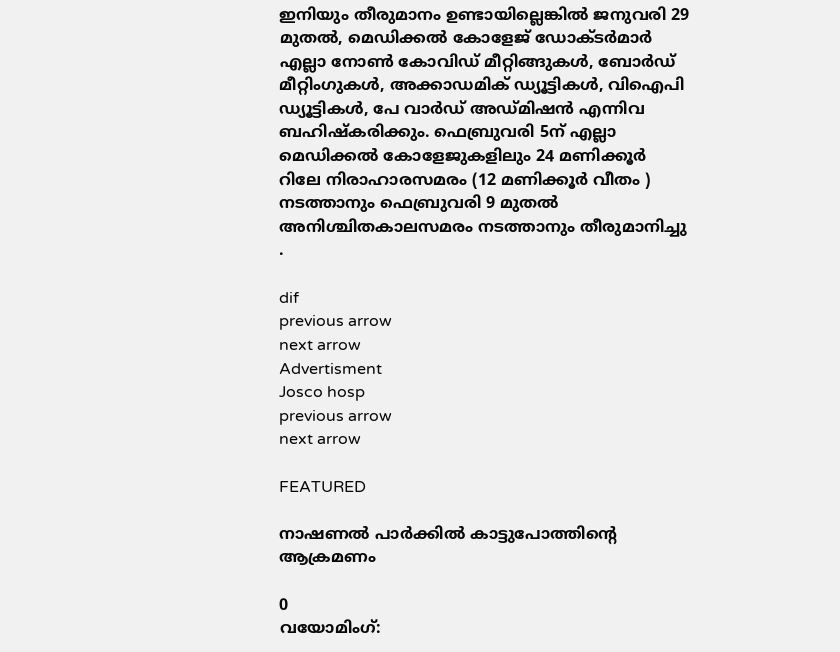ഇനിയും തീരുമാനം ഉണ്ടായില്ലെങ്കിൽ ജനുവരി 29 മുതൽ, മെഡിക്കൽ കോളേജ് ഡോക്ടർമാർ എല്ലാ നോൺ കോവിഡ് മീറ്റിങ്ങുകൾ, ബോർഡ്‌ മീറ്റിംഗുകൾ, അക്കാഡമിക് ഡ്യൂട്ടികൾ, വിഐപി ഡ്യൂട്ടികൾ, പേ വാർഡ് അഡ്മിഷൻ എന്നിവ ബഹിഷ്കരിക്കും. ഫെബ്രുവരി 5ന് എല്ലാ മെഡിക്കൽ കോളേജുകളിലും 24 മണിക്കൂർ റിലേ നിരാഹാരസമരം (12 മണിക്കൂർ വീതം ) നടത്താനും ഫെബ്രുവരി 9 മുതൽ അനിശ്ചിതകാലസമരം നടത്താനും തീരുമാനിച്ചു .

dif
previous arrow
next arrow
Advertisment
Josco hosp
previous arrow
next arrow

FEATURED

നാഷണല്‍ പാര്‍ക്കില്‍ കാട്ടുപോത്തിന്റെ ആക്രമണം

0
വയോമിംഗ്: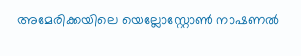അമേരിക്കയിലെ യെല്ലോസ്റ്റോണ്‍ നാഷണല്‍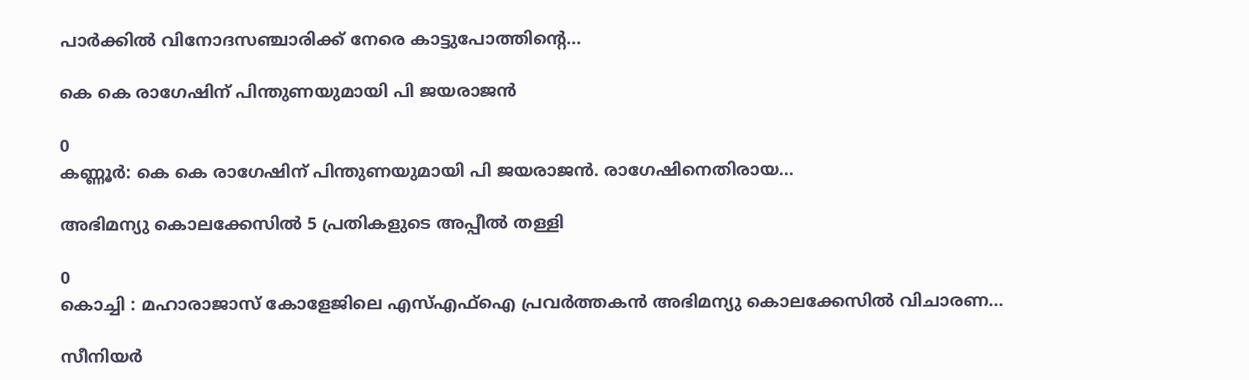പാര്‍ക്കില്‍ വിനോദസഞ്ചാരിക്ക് നേരെ കാട്ടുപോത്തിന്റെ...

കെ കെ രാഗേഷിന് പിന്തുണയുമായി പി ജയരാജൻ

0
കണ്ണൂർ: കെ കെ രാഗേഷിന് പിന്തുണയുമായി പി ജയരാജൻ. രാഗേഷിനെതിരായ...

അഭിമന്യു കൊലക്കേസിൽ 5 പ്രതികളുടെ അപ്പീൽ തള്ളി

0
കൊച്ചി : മഹാരാജാസ് കോളേജിലെ എസ്എഫ്ഐ പ്രവ‍ർത്തകൻ അഭിമന്യു കൊലക്കേസിൽ വിചാരണ...

സീനിയര്‍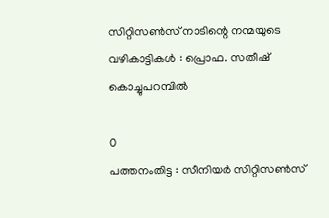സിറ്റിസണ്‍സ് നാടിന്റെ നന്മയുടെ വഴികാട്ടികള്‍ : പ്രൊഫ. സതീഷ് കൊച്ചുപറമ്പില്‍

0
പത്തനംതിട്ട : സീനിയര്‍ സിറ്റിസണ്‍സ്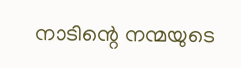നാടിന്റെ നന്മയുടെ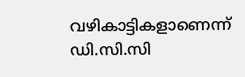വഴികാട്ടികളാണെന്ന് ഡി.സി.സി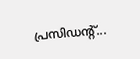പ്രസിഡന്റ്...